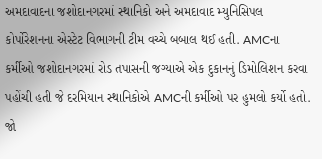અમદાવાદના જશોદાનગરમાં સ્થાનિકો અને અમદાવાદ મ્યુનિસિપલ કોર્પોરેશનના એસ્ટેટ વિભાગની ટીમ વચ્ચે બબાલ થઈ હતી. AMCના કર્મીઓ જશોદાનગરમાં રોડ તપાસની જગ્યાએ એક દુકાનનું ડિમોલિશન કરવા પહોંચી હતી જે દરમિયાન સ્થાનિકોએ AMCની કર્મીઓ પર હુમલો કર્યો હતો. જો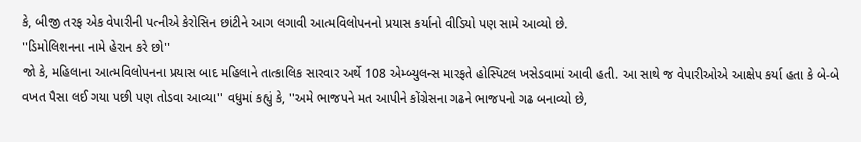કે, બીજી તરફ એક વેપારીની પત્નીએ કેરોસિન છાંટીને આગ લગાવી આત્મવિલોપનનો પ્રયાસ કર્યાનો વીડિયો પણ સામે આવ્યો છે.
''ડિમોલિશનના નામે હેરાન કરે છો''
જો કે, મહિલાના આત્મવિલોપનના પ્રયાસ બાદ મહિલાને તાત્કાલિક સારવાર અર્થે 108 એમ્બ્યુલન્સ મારફતે હોસ્પિટલ ખસેડવામાં આવી હતી. આ સાથે જ વેપારીઓએ આક્ષેપ કર્યા હતા કે બે-બે વખત પૈસા લઈ ગયા પછી પણ તોડવા આવ્યા'' વધુમાં કહ્યું કે, ''અમે ભાજપને મત આપીને કોંગ્રેસના ગઢને ભાજપનો ગઢ બનાવ્યો છે,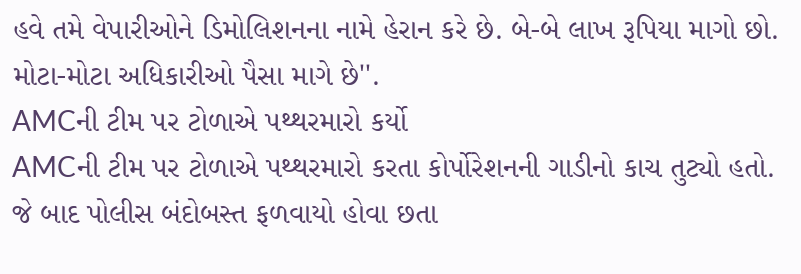હવે તમે વેપારીઓને ડિમોલિશનના નામે હેરાન કરે છે. બે-બે લાખ રૂપિયા માગો છો. મોટા-મોટા અધિકારીઓ પૈસા માગે છે''.
AMCની ટીમ પર ટોળાએ પથ્થરમારો કર્યો
AMCની ટીમ પર ટોળાએ પથ્થરમારો કરતા કોર્પોરેશનની ગાડીનો કાચ તુટ્યો હતો. જે બાદ પોલીસ બંદોબસ્ત ફળવાયો હોવા છતા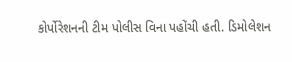કોર્પોરેશનની ટીમ પોલીસ વિના પહોંચી હતી. ડિમોલેશન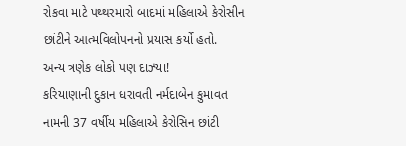રોકવા માટે પથ્થરમારો બાદમાં મહિલાએ કેરોસીન છાંટીને આત્મવિલોપનનો પ્રયાસ કર્યો હતો.
અન્ય ત્રણેક લોકો પણ દાઝ્યા!
કરિયાણાની દુકાન ધરાવતી નર્મદાબેન કુમાવત નામની 37 વર્ષીય મહિલાએ કેરોસિન છાંટી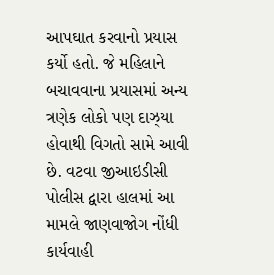આપઘાત કરવાનો પ્રયાસ કર્યો હતો. જે મહિલાને બચાવવાના પ્રયાસમાં અન્ય ત્રણેક લોકો પણ દાઝ્યા હોવાથી વિગતો સામે આવી છે. વટવા જીઆઇડીસી પોલીસ દ્વારા હાલમાં આ મામલે જાણવાજોગ નોંધી કાર્યવાહી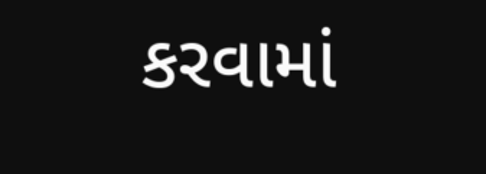કરવામાં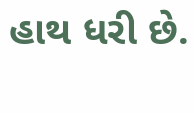હાથ ધરી છે.